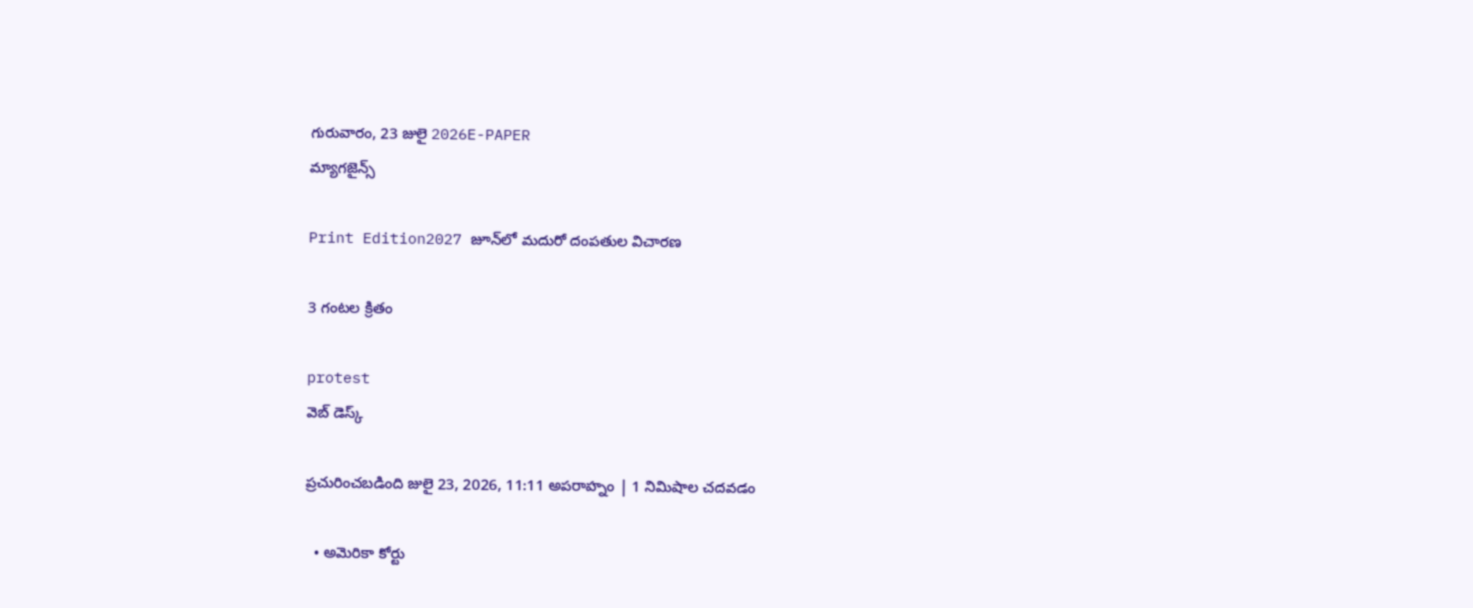గురువారం, 23 జులై 2026E-PAPER
మ్యాగజైన్స్

Print Edition2027 జూన్‌లో మదురో దంపతుల విచారణ

3 గంటల క్రితం

protest
వెబ్ డెస్క్

ప్రచురించబడింది జులై 23, 2026, 11:11 అపరాహ్నం | 1 నిమిషాల చదవడం

  • అమెరికా కోర్టు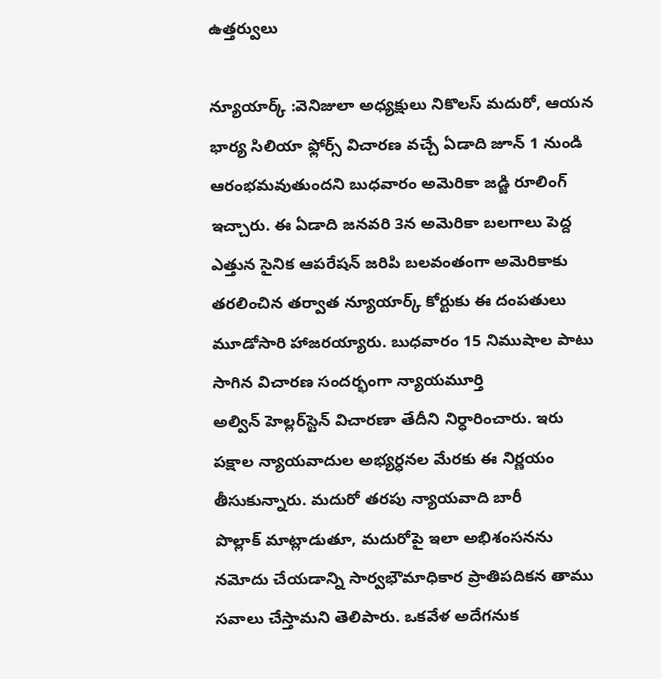ఉత్తర్వులు

న్యూయార్క్‌ :వెనిజులా అధ్యక్షులు నికొలస్‌‌ మదురో, ఆయన భార్య సిలియా ఫ్లోర్స్‌ ‌విచారణ వచ్చే ఏడాది జూన్‌ 1 నుండి ఆరంభమవుతుందని బుధవారం అమెరికా జడ్జి రూలింగ్‌ ఇచ్చారు. ఈ ఏడాది జనవరి 3న అమెరికా బలగాలు పెద్ద ఎత్తున సైనిక ఆపరేషన్‌ ‌జరిపి బలవంతంగా అమెరికాకు తరలించిన తర్వాత న్యూయార్క్‌ ‌కోర్టుకు ఈ దంపతులు మూడోసారి హాజరయ్యారు. బుధవారం 15 నిముషాల పాటు సాగిన విచారణ సందర్భంగా న్యాయమూర్తి అల్విన్‌ ‌హెల్లర్‌‌స్టెన్‌ ‌విచారణా తేదీని నిర్ధారించారు. ఇరు పక్షాల న్యాయవాదుల అభ్యర్ధనల మేరకు ఈ నిర్ణయం తీసుకున్నారు. మదురో తరపు న్యాయవాది బారీ పొల్లాక్‌ ‌మాట్లాడుతూ, మదురోపై ఇలా అభిశంసనను నమోదు చేయడాన్ని సార్వభౌమాధికార ప్రాతిపదికన తాము సవాలు చేస్తామని తెలిపారు. ఒకవేళ అదేగనుక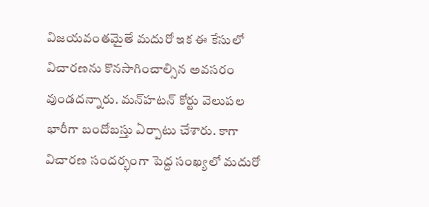విజయవంతమైతే మదురో ఇక ఈ కేసులో విచారణను కొనసాగించాల్సిన అవసరం వుండదన్నారు. మన్‌‌హటన్‌ ‌కోర్టు వెలుపల భారీగా బందోబస్తు ఏర్పాటు చేశారు. కాగా విచారణ సందర్భంగా పెద్ద సంఖ్యలో మదురో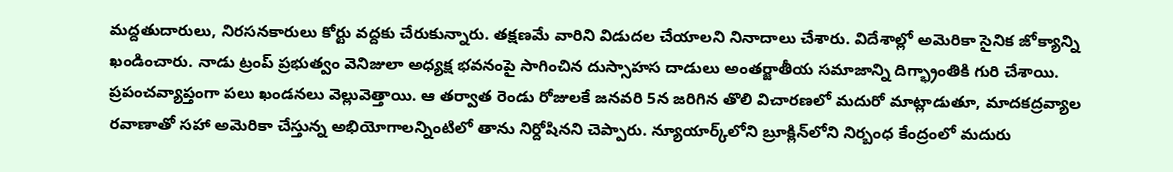మద్దతుదారులు, నిరసనకారులు కోర్టు వద్దకు చేరుకున్నారు. తక్షణమే వారిని విడుదల చేయాలని నినాదాలు చేశారు. విదేశాల్లో అమెరికా సైనిక జోక్యాన్ని ఖండించారు. నాడు ట్రంప్‌ ‌ప్రభుత్వం వెనిజులా అధ్యక్ష భవనంపై సాగించిన దుస్సాహస దాడులు అంతర్జాతీయ సమాజాన్ని దిగ్భ్రాంతికి గురి చేశాయి. ప్రపంచవ్యాప్తంగా పలు ఖండనలు వెల్లువెత్తాయి. ఆ తర్వాత రెండు రోజులకే జనవరి 5న జరిగిన తొలి విచారణలో మదురో మాట్లాడుతూ, మాదకద్రవ్యాల రవాణాతో సహా అమెరికా చేస్తున్న అభియోగాలన్నింటిలో తాను నిర్దోషినని చెప్పారు. న్యూయార్క్‌‌లోని బ్రూక్లిన్‌‌లోని నిర్బంధ కేంద్రంలో మదురు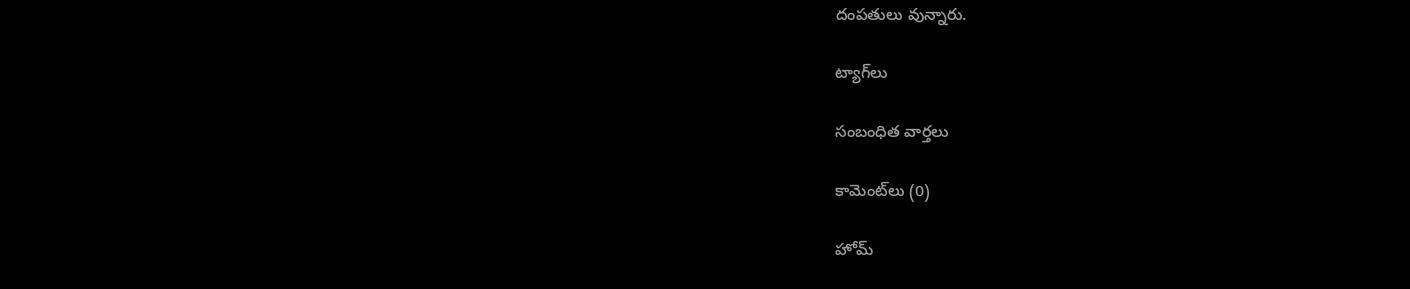దంపతులు వున్నారు.

ట్యాగ్‌లు

సంబంధిత వార్తలు

కామెంట్‌లు (0)

హోమ్